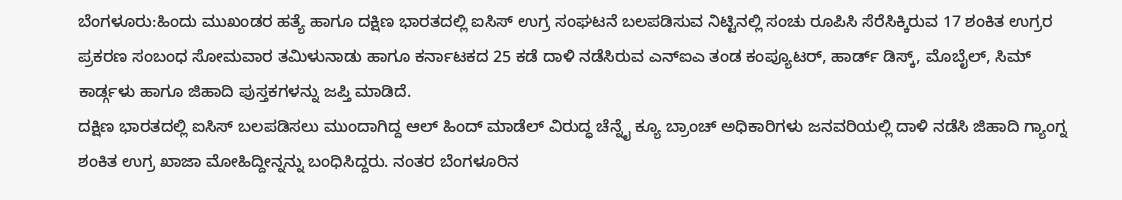ಬೆಂಗಳೂರು:ಹಿಂದು ಮುಖಂಡರ ಹತ್ಯೆ ಹಾಗೂ ದಕ್ಷಿಣ ಭಾರತದಲ್ಲಿ ಐಸಿಸ್ ಉಗ್ರ ಸಂಘಟನೆ ಬಲಪಡಿಸುವ ನಿಟ್ಟಿನಲ್ಲಿ ಸಂಚು ರೂಪಿಸಿ ಸೆರೆಸಿಕ್ಕಿರುವ 17 ಶಂಕಿತ ಉಗ್ರರ ಪ್ರಕರಣ ಸಂಬಂಧ ಸೋಮವಾರ ತಮಿಳುನಾಡು ಹಾಗೂ ಕರ್ನಾಟಕದ 25 ಕಡೆ ದಾಳಿ ನಡೆಸಿರುವ ಎನ್ಐಎ ತಂಡ ಕಂಪ್ಯೂಟರ್, ಹಾರ್ಡ್ ಡಿಸ್ಕ್, ಮೊಬೈಲ್, ಸಿಮ್ ಕಾರ್ಡ್ಗಳು ಹಾಗೂ ಜಿಹಾದಿ ಪುಸ್ತಕಗಳನ್ನು ಜಪ್ತಿ ಮಾಡಿದೆ.
ದಕ್ಷಿಣ ಭಾರತದಲ್ಲಿ ಐಸಿಸ್ ಬಲಪಡಿಸಲು ಮುಂದಾಗಿದ್ದ ಆಲ್ ಹಿಂದ್ ಮಾಡೆಲ್ ವಿರುದ್ಧ ಚೆನ್ನೈ ಕ್ಯೂ ಬ್ರಾಂಚ್ ಅಧಿಕಾರಿಗಳು ಜನವರಿಯಲ್ಲಿ ದಾಳಿ ನಡೆಸಿ ಜಿಹಾದಿ ಗ್ಯಾಂಗ್ನ ಶಂಕಿತ ಉಗ್ರ ಖಾಜಾ ಮೋಹಿದ್ದೀನ್ನನ್ನು ಬಂಧಿಸಿದ್ದರು. ನಂತರ ಬೆಂಗಳೂರಿನ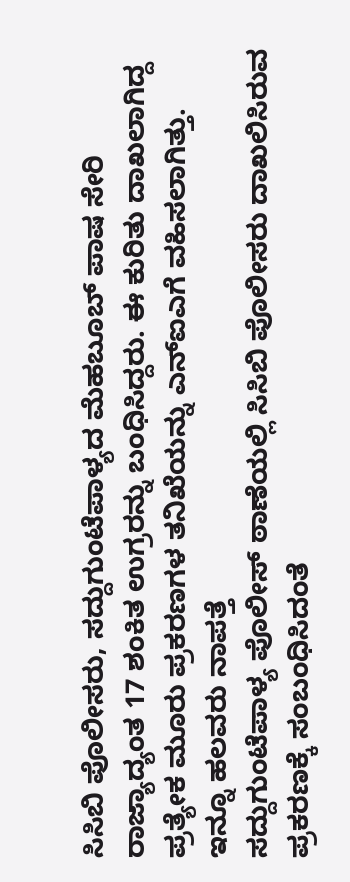ಸಿಸಿಬಿ ಪೊಲೀಸರು, ಸದ್ದುಗುಂಟೆಪಾಳ್ಯದ ಮೆಹಬೂಬ್ ಪಾಷ ಸೇರಿ ರಾಜ್ಯಾದ್ಯಂತ 17 ಶಂಕಿತ ಉಗ್ರರನ್ನು ಬಂಧಿಸಿದ್ದರು. ಈ ಕುರಿತು ದಾಖಲಾಗಿದ್ದ ಪ್ರತ್ಯೇಕ ಮೂರು ಪ್ರಕರಣಗಳ ತನಿಖೆಯನ್ನು ಎನ್ಐಎಗೆ ವಹಿಸಲಾಗಿತ್ತು.
ಇನ್ನೂ ಹಲವರು ನಾಪತ್ತೆ
ಸದ್ದುಗುಂಟೆಪಾಳ್ಯ ಪೊಲೀಸ್ ಠಾಣೆಯಲ್ಲಿ ಸಿಸಿಬಿ ಪೊಲೀಸರು ದಾಖಲಿಸಿರುವ ಪ್ರಕರಣಕ್ಕೆ ಸಂಬಂಧಿಸಿದಂತೆ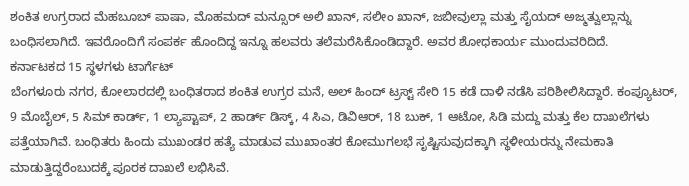ಶಂಕಿತ ಉಗ್ರರಾದ ಮೆಹಬೂಬ್ ಪಾಷಾ, ಮೊಹಮದ್ ಮನ್ಸೂರ್ ಅಲಿ ಖಾನ್, ಸಲೀಂ ಖಾನ್, ಜಬೀವುಲ್ಲಾ ಮತ್ತು ಸೈಯದ್ ಅಜ್ಮತ್ವುಲ್ಲಾನ್ನು ಬಂಧಿಸಲಾಗಿದೆ. ಇವರೊಂದಿಗೆ ಸಂಪರ್ಕ ಹೊಂದಿದ್ದ ಇನ್ನೂ ಹಲವರು ತಲೆಮರೆಸಿಕೊಂಡಿದ್ದಾರೆ. ಅವರ ಶೋಧಕಾರ್ಯ ಮುಂದುವರಿದಿದೆ.
ಕರ್ನಾಟಕದ 15 ಸ್ಥಳಗಳು ಟಾರ್ಗೆಟ್
ಬೆಂಗಳೂರು ನಗರ, ಕೋಲಾರದಲ್ಲಿ ಬಂಧಿತರಾದ ಶಂಕಿತ ಉಗ್ರರ ಮನೆ, ಅಲ್ ಹಿಂದ್ ಟ್ರಸ್ಟ್ ಸೇರಿ 15 ಕಡೆ ದಾಳಿ ನಡೆಸಿ ಪರಿಶೀಲಿಸಿದ್ದಾರೆ. ಕಂಪ್ಯೂಟರ್, 9 ಮೊಬೈಲ್, 5 ಸಿಮ್ ಕಾರ್ಡ್, 1 ಲ್ಯಾಪ್ಟಾಪ್, 2 ಹಾರ್ಡ್ ಡಿಸ್ಕ್, 4 ಸಿಎ, ಡಿವಿಆರ್, 18 ಬುಕ್, 1 ಆಟೋ, ಸಿಡಿ ಮದ್ದು ಮತ್ತು ಕೆಲ ದಾಖಲೆಗಳು ಪತ್ತೆಯಾಗಿವೆ. ಬಂಧಿತರು ಹಿಂದು ಮುಖಂಡರ ಹತ್ಯೆ ಮಾಡುವ ಮುಖಾಂತರ ಕೋಮುಗಲಭೆ ಸೃಷ್ಟಿಸುವುದಕ್ಕಾಗಿ ಸ್ಥಳೀಯರನ್ನು ನೇಮಕಾತಿ ಮಾಡುತ್ತಿದ್ದರೆಂಬುದಕ್ಕೆ ಪೂರಕ ದಾಖಲೆ ಲಭಿಸಿವೆ.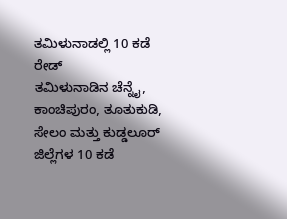ತಮಿಳುನಾಡಲ್ಲಿ 10 ಕಡೆ ರೇಡ್
ತಮಿಳುನಾಡಿನ ಚೆನ್ನೈ, ಕಾಂಚಿಪುರಂ, ತೂತುಕುಡಿ, ಸೇಲಂ ಮತ್ತು ಕುಡ್ಡಲೂರ್ ಜಿಲ್ಲೆಗಳ 10 ಕಡೆ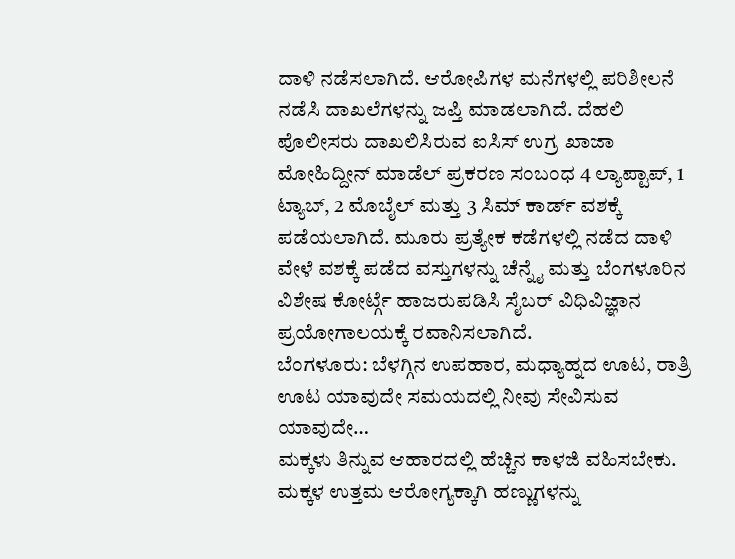ದಾಳಿ ನಡೆಸಲಾಗಿದೆ. ಆರೋಪಿಗಳ ಮನೆಗಳಲ್ಲಿ ಪರಿಶೀಲನೆ ನಡೆಸಿ ದಾಖಲೆಗಳನ್ನು ಜಪ್ತಿ ಮಾಡಲಾಗಿದೆ. ದೆಹಲಿ ಪೊಲೀಸರು ದಾಖಲಿಸಿರುವ ಐಸಿಸ್ ಉಗ್ರ ಖಾಜಾ ಮೋಹಿದ್ದೀನ್ ಮಾಡೆಲ್ ಪ್ರಕರಣ ಸಂಬಂಧ 4 ಲ್ಯಾಪ್ಟಾಪ್, 1 ಟ್ಯಾಬ್, 2 ಮೊಬೈಲ್ ಮತ್ತು 3 ಸಿಮ್ ಕಾರ್ಡ್ ವಶಕ್ಕೆ ಪಡೆಯಲಾಗಿದೆ. ಮೂರು ಪ್ರತ್ಯೇಕ ಕಡೆಗಳಲ್ಲಿ ನಡೆದ ದಾಳಿ ವೇಳೆ ವಶಕ್ಕೆ ಪಡೆದ ವಸ್ತುಗಳನ್ನು ಚೆನ್ನೈ ಮತ್ತು ಬೆಂಗಳೂರಿನ ವಿಶೇಷ ಕೋರ್ಟ್ಗೆ ಹಾಜರುಪಡಿಸಿ ಸೈಬರ್ ವಿಧಿವಿಜ್ಞಾನ ಪ್ರಯೋಗಾಲಯಕ್ಕೆ ರವಾನಿಸಲಾಗಿದೆ.
ಬೆಂಗಳೂರು: ಬೆಳಗ್ಗಿನ ಉಪಹಾರ, ಮಧ್ಯಾಹ್ನದ ಊಟ, ರಾತ್ರಿ ಊಟ ಯಾವುದೇ ಸಮಯದಲ್ಲಿ ನೀವು ಸೇವಿಸುವ ಯಾವುದೇ…
ಮಕ್ಕಳು ತಿನ್ನುವ ಆಹಾರದಲ್ಲಿ ಹೆಚ್ಚಿನ ಕಾಳಜಿ ವಹಿಸಬೇಕು. ಮಕ್ಕಳ ಉತ್ತಮ ಆರೋಗ್ಯಕ್ಕಾಗಿ ಹಣ್ಣುಗಳನ್ನು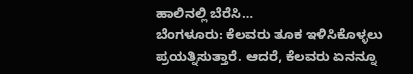ಹಾಲಿನಲ್ಲಿ ಬೆರೆಸಿ…
ಬೆಂಗಳೂರು: ಕೆಲವರು ತೂಕ ಇಳಿಸಿಕೊಳ್ಳಲು ಪ್ರಯತ್ನಿಸುತ್ತಾರೆ. ಆದರೆ, ಕೆಲವರು ಏನನ್ನೂ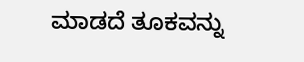ಮಾಡದೆ ತೂಕವನ್ನು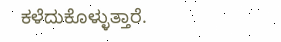ಕಳೆದುಕೊಳ್ಳುತ್ತಾರೆ.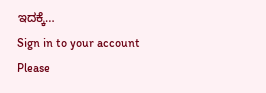ಇದಕ್ಕೆ…
Sign in to your account
Please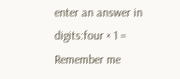enter an answer in digits:four × 1 =
Remember me